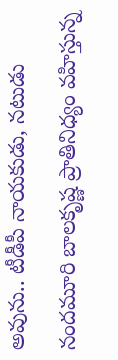అవును.. టీడీపీ నాయకుడు, నటుడు నందమూరి బాలకృష్ణ ప్రాతినిధ్యం వహిస్తున్న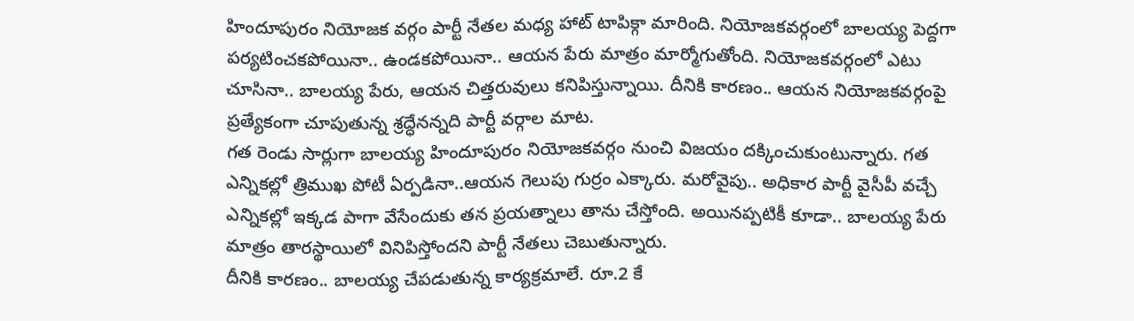హిందూపురం నియోజక వర్గం పార్టీ నేతల మధ్య హాట్ టాపిక్గా మారింది. నియోజకవర్గంలో బాలయ్య పెద్దగా పర్యటించకపోయినా.. ఉండకపోయినా.. ఆయన పేరు మాత్రం మార్మోగుతోంది. నియోజకవర్గంలో ఎటు చూసినా.. బాలయ్య పేరు, ఆయన చిత్తరువులు కనిపిస్తున్నాయి. దీనికి కారణం.. ఆయన నియోజకవర్గంపై ప్రత్యేకంగా చూపుతున్న శ్రద్ధేనన్నది పార్టీ వర్గాల మాట.
గత రెండు సార్లుగా బాలయ్య హిందూపురం నియోజకవర్గం నుంచి విజయం దక్కించుకుంటున్నారు. గత ఎన్నికల్లో త్రిముఖ పోటీ ఏర్పడినా..ఆయన గెలుపు గుర్రం ఎక్కారు. మరోవైపు.. అధికార పార్టీ వైసీపీ వచ్చే ఎన్నికల్లో ఇక్కడ పాగా వేసేందుకు తన ప్రయత్నాలు తాను చేస్తోంది. అయినప్పటికీ కూడా.. బాలయ్య పేరు మాత్రం తారస్థాయిలో వినిపిస్తోందని పార్టీ నేతలు చెబుతున్నారు.
దీనికి కారణం.. బాలయ్య చేపడుతున్న కార్యక్రమాలే. రూ.2 కే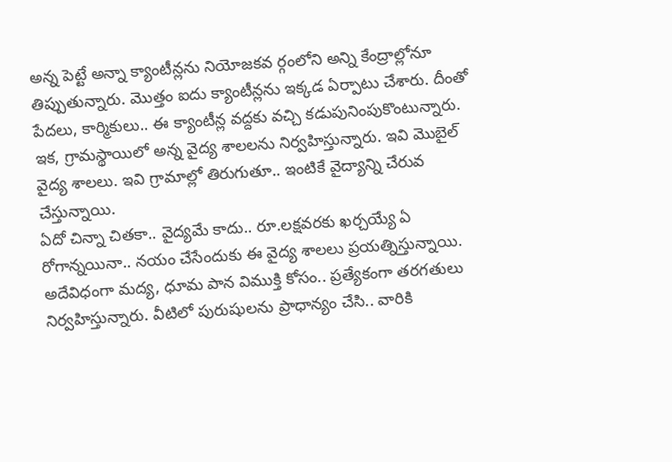అన్న పెట్టే అన్నా క్యాంటీన్లను నియోజకవ ర్గంలోని అన్ని కేంద్రాల్లోనూ తిప్పుతున్నారు. మొత్తం ఐదు క్యాంటీన్లను ఇక్కడ ఏర్పాటు చేశారు. దీంతో పేదలు, కార్మికులు.. ఈ క్యాంటీన్ల వద్దకు వచ్చి కడుపునింపుకొంటున్నారు. ఇక, గ్రామస్థాయిలో అన్న వైద్య శాలలను నిర్వహిస్తున్నారు. ఇవి మొబైల్ వైద్య శాలలు. ఇవి గ్రామాల్లో తిరుగుతూ.. ఇంటికే వైద్యాన్ని చేరువ చేస్తున్నాయి.
ఏదో చిన్నా చితకా.. వైద్యమే కాదు.. రూ.లక్షవరకు ఖర్చయ్యే ఏ రోగాన్నయినా.. నయం చేసేందుకు ఈ వైద్య శాలలు ప్రయత్నిస్తున్నాయి. అదేవిధంగా మద్య, ధూమ పాన విముక్తి కోసం.. ప్రత్యేకంగా తరగతులు నిర్వహిస్తున్నారు. వీటిలో పురుషులను ప్రాధాన్యం చేసి.. వారికి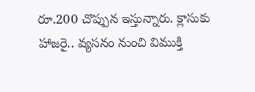రూ.200 చొప్పున ఇస్తున్నారు. క్లాసుకు హాజరై.. వ్యసనం నుంచి విముక్తి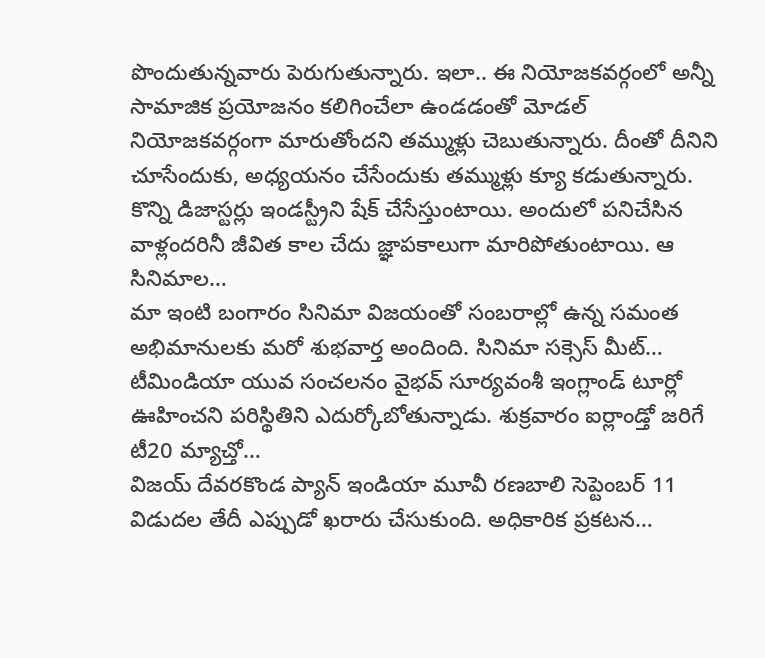పొందుతున్నవారు పెరుగుతున్నారు. ఇలా.. ఈ నియోజకవర్గంలో అన్నీ సామాజిక ప్రయోజనం కలిగించేలా ఉండడంతో మోడల్ నియోజకవర్గంగా మారుతోందని తమ్ముళ్లు చెబుతున్నారు. దీంతో దీనిని చూసేందుకు, అధ్యయనం చేసేందుకు తమ్ముళ్లు క్యూ కడుతున్నారు.
కొన్ని డిజాస్టర్లు ఇండస్ట్రీని షేక్ చేసేస్తుంటాయి. అందులో పనిచేసిన వాళ్లందరినీ జీవిత కాల చేదు జ్ఞాపకాలుగా మారిపోతుంటాయి. ఆ సినిమాల…
మా ఇంటి బంగారం సినిమా విజయంతో సంబరాల్లో ఉన్న సమంత అభిమానులకు మరో శుభవార్త అందింది. సినిమా సక్సెస్ మీట్…
టీమిండియా యువ సంచలనం వైభవ్ సూర్యవంశీ ఇంగ్లాండ్ టూర్లో ఊహించని పరిస్థితిని ఎదుర్కోబోతున్నాడు. శుక్రవారం ఐర్లాండ్తో జరిగే టీ20 మ్యాచ్తో…
విజయ్ దేవరకొండ ప్యాన్ ఇండియా మూవీ రణబాలి సెప్టెంబర్ 11 విడుదల తేదీ ఎప్పుడో ఖరారు చేసుకుంది. అధికారిక ప్రకటన…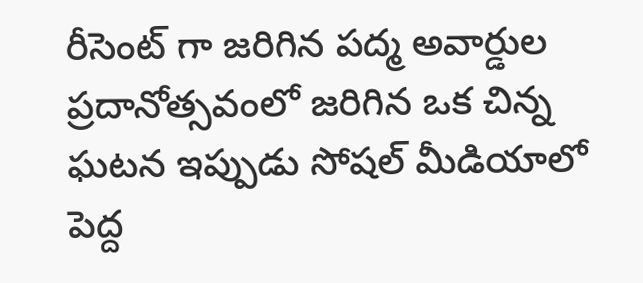రీసెంట్ గా జరిగిన పద్మ అవార్డుల ప్రదానోత్సవంలో జరిగిన ఒక చిన్న ఘటన ఇప్పుడు సోషల్ మీడియాలో పెద్ద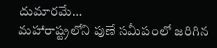దుమారమే…
మహారాష్ట్రలోని పుణే సమీపంలో జరిగిన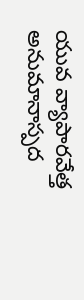యువ వ్యాపారవేత్త అనుమానాస్పద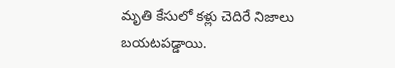మృతి కేసులో కళ్లు చెదిరే నిజాలు బయటపడ్డాయి.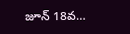జూన్ 18వ…